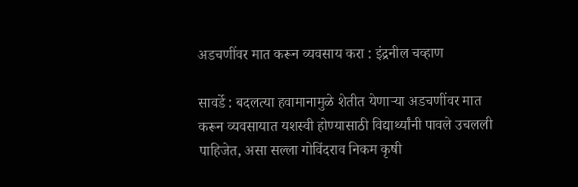अडचणींवर मात करून व्यवसाय करा : इंद्रनील चव्हाण

सावर्डे : बदलत्या हवामानामुळे शेतीत येणाऱ्या अडचणींवर मात करून व्यवसायात यशस्वी होण्यासाठी विद्यार्थ्यांनी पावले उचलली पाहिजेत, असा सल्ला गोविंदराव निकम कृषी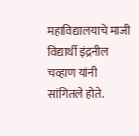महाविद्यालयाचे माजी विद्यार्थी इंद्रनील चव्हाण यांनी सांगितले होते.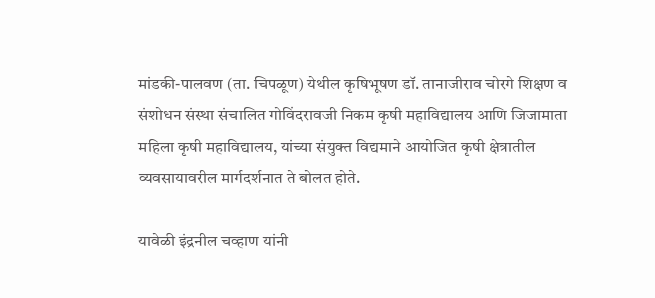मांडकी-पालवण (ता. चिपळूण) येथील कृषिभूषण डॉ. तानाजीराव चोरगे शिक्षण व संशोधन संस्था संचालित गोविंदरावजी निकम कृषी महाविद्यालय आणि जिजामाता महिला कृषी महाविद्यालय, यांच्या संयुक्त विद्यमाने आयोजित कृषी क्षेत्रातील व्यवसायावरील मार्गदर्शनात ते बोलत होते.

यावेळी इंद्रनील चव्हाण यांनी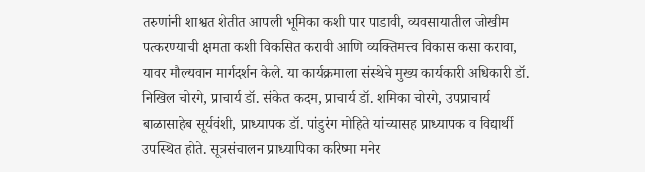तरुणांनी शाश्वत शेतीत आपली भूमिका कशी पार पाडावी, व्यवसायातील जोखीम पत्करण्याची क्षमता कशी विकसित करावी आणि व्यक्तिमत्त्व विकास कसा करावा, यावर मौल्यवान मार्गदर्शन केले. या कार्यक्रमाला संस्थेचे मुख्य कार्यकारी अधिकारी डॉ. निखिल चोरगे, प्राचार्य डॉ. संकेत कदम, प्राचार्य डॉ. शमिका चोरगे, उपप्राचार्य बाळासाहेब सूर्यवंशी, प्राध्यापक डॉ. पांडुरंग मोहिते यांच्यासह प्राध्यापक व विद्यार्थी उपस्थित होते. सूत्रसंचालन प्राध्यापिका करिष्मा मनेर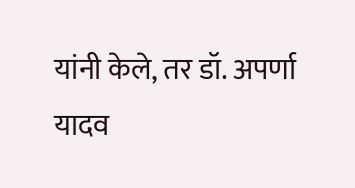यांनी केले, तर डॉ. अपर्णा यादव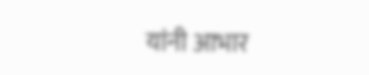यांनी आभार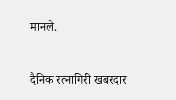मानले.

दैनिक रत्नागिरी खबरदार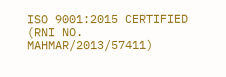ISO 9001:2015 CERTIFIED
(RNI NO. MAHMAR/2013/57411)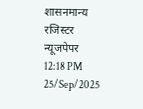शासनमान्य रजिस्टर न्यूजपेपर
12:18 PM 25/Sep/2025